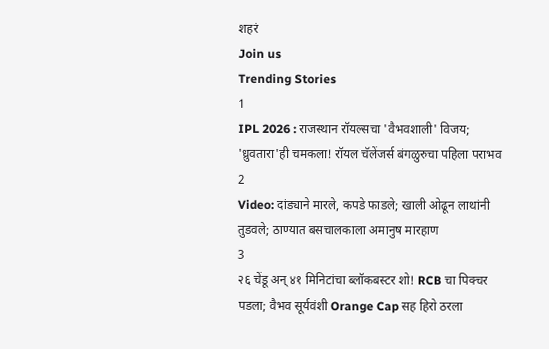शहरं
Join us
Trending Stories
1
IPL 2026 : राजस्थान रॉयल्सचा 'वैभवशाली' विजय; 'ध्रुवतारा'ही चमकला! रॉयल चॅलेंजर्स बंगळुरुचा पहिला पराभव
2
Video: दांड्याने मारले, कपडे फाडले; खाली ओढून लाथांनी तुडवले; ठाण्यात बसचालकाला अमानुष मारहाण
3
२६ चेंडू अन् ४१ मिनिटांचा ब्लॉकबस्टर शो! RCB चा पिक्चर पडला; वैभव सूर्यवंशी Orange Cap सह हिरो ठरला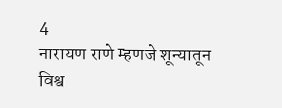4
नारायण राणे म्हणजे शून्यातून विश्व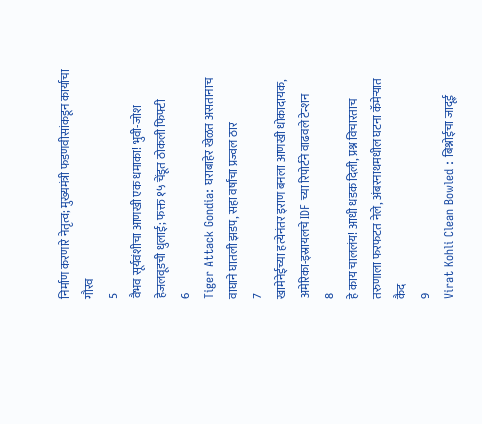निर्माण करणारे नेतृत्व; मुख्यमंत्री फडणवीसांकडून कार्याचा गौरव
5
वैभव सूर्यवंशीचा आणखी एक धमाका! भुवी-जोश हेजलवूडची धुलाई; फक्त १५ चेंडूत ठोकली फिफ्टी
6
Tiger Attack Gondia: घराबाहेर खेळत असतानाच वाघाने घातली झडप, सहा वर्षांचा प्रज्वल ठार
7
खामेनेईच्या हत्येनंतर इराण बनला आणखी धोकादायक, अमेरिका-इस्रायलचे IDF च्या रिपोर्टने वाढवले टेन्शन
8
हे काय चाललंय! आधी धडक दिली, प्रश्न विचारताच तरुणाला फरफटत नेले, अंबरनाथमधील घटना कॅमेऱ्यात कैद
9
Virat Kohli Clean Bowled : बिश्नोईचा जादूई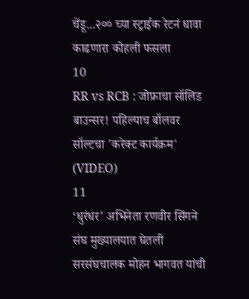चेंडू...२०० च्या स्ट्राईक रेटनं धावा काढणारा कोहली फसला
10
RR vs RCB : जोफ्राचा सॉलिड बाउन्सर! पहिल्याच बॉलवर सॉल्टचा 'करेक्ट कार्यक्रम' (VIDEO)
11
‘धुरंधर’ अभिनेता रणवीर सिंगने संघ मुख्यालयात घेतली सरसंघचालक मोहन भागवत यांची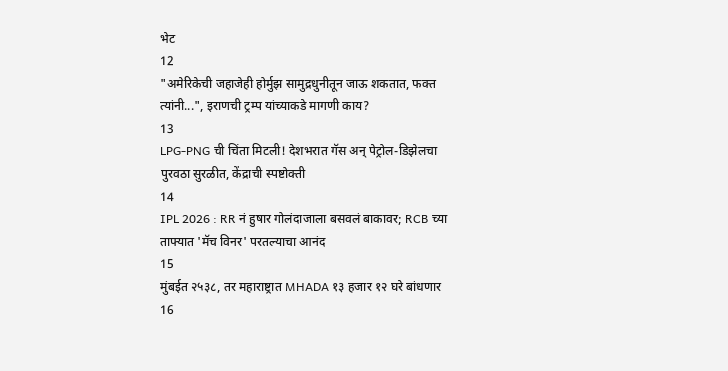भेट
12
"अमेरिकेची जहाजेही होर्मुझ सामुद्रधुनीतून जाऊ शकतात, फक्त त्यांनी...", इराणची ट्रम्प यांच्याकडे मागणी काय?
13
LPG-PNG ची चिंता मिटली! देशभरात गॅस अन् पेट्रोल-डिझेलचा पुरवठा सुरळीत, केंद्राची स्पष्टोक्ती
14
IPL 2026 : RR नं हुषार गोलंदाजाला बसवलं बाकावर; RCB च्या ताफ्यात 'मॅच विनर' परतल्याचा आनंद
15
मुंबईत २५३८, तर महाराष्ट्रात MHADA १३ हजार १२ घरे बांधणार
16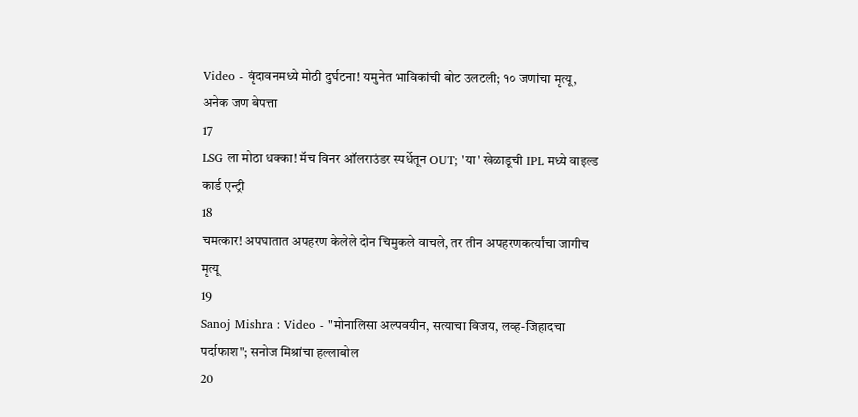Video - वृंदावनमध्ये मोठी दुर्घटना! यमुनेत भाविकांची बोट उलटली; १० जणांचा मृत्यू, अनेक जण बेपत्ता
17
LSG ला मोठा धक्का! मॅच विनर ऑलराउंडर स्पर्धेतून OUT; 'या' खेळाडूची IPL मध्ये वाइल्ड कार्ड एन्ट्री
18
चमत्कार! अपघातात अपहरण केलेले दोन चिमुकले वाचले, तर तीन अपहरणकर्त्यांचा जागीच मृत्यू
19
Sanoj Mishra : Video - "मोनालिसा अल्पवयीन, सत्याचा विजय, लव्ह-जिहादचा पर्दाफाश"; सनोज मिश्रांचा हल्लाबोल
20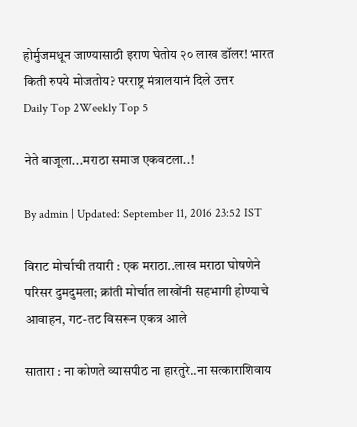होर्मुजमधून जाण्यासाठी इराण घेतोय २० लाख डॉलर! भारत किती रुपये मोजतोय? परराष्ट्र मंत्रालयानं दिले उत्तर
Daily Top 2Weekly Top 5

नेते बाजूला...मराठा समाज एकवटला..!

By admin | Updated: September 11, 2016 23:52 IST

विराट मोर्चाची तयारी : एक मराठा..लाख मराठा घोषणेने परिसर दुमदुमला; क्रांती मोर्चात लाखोंनी सहभागी होण्याचे आवाहन, गट-तट विसरून एकत्र आले

सातारा : ना कोणते व्यासपीठ ना हारतुरे..ना सत्काराशिवाय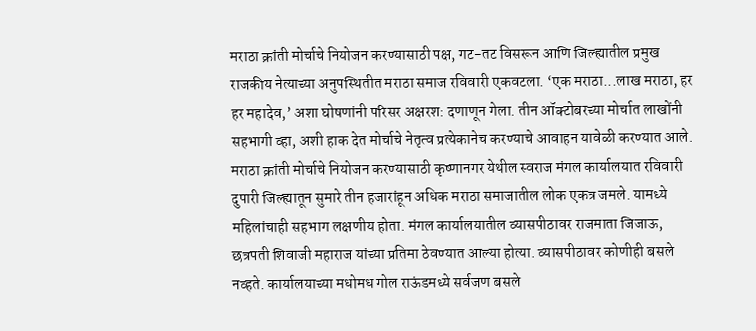मराठा क्रांती मोर्चाचे नियोजन करण्यासाठी पक्ष, गट-तट विसरून आणि जिल्ह्यातील प्रमुख राजकीय नेत्याच्या अनुपस्थितीत मराठा समाज रविवारी एकवटला. ‘एक मराठा...लाख मराठा, हर हर महादेव,’ अशा घोषणांनी परिसर अक्षरश: दणाणून गेला. तीन ऑक्टोबरच्या मोर्चात लाखोंनी सहभागी व्हा, अशी हाक देत मोर्चाचे नेतृत्व प्रत्येकानेच करण्याचे आवाहन यावेळी करण्यात आले. मराठा क्रांती मोर्चाचे नियोजन करण्यासाठी कृष्णानगर येथील स्वराज मंगल कार्यालयात रविवारी दुपारी जिल्ह्यातून सुमारे तीन हजारांहून अधिक मराठा समाजातील लोक एकत्र जमले. यामध्ये महिलांचाही सहभाग लक्षणीय होता. मंगल कार्यालयातील व्यासपीठावर राजमाता जिजाऊ, छत्रपती शिवाजी महाराज यांच्या प्रतिमा ठेवण्यात आल्या होत्या. व्यासपीठावर कोणीही बसले नव्हते. कार्यालयाच्या मधोमध गोल राऊंडमध्ये सर्वजण बसले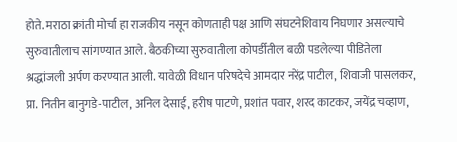होते. मराठा क्रांती मोर्चा हा राजकीय नसून कोणताही पक्ष आणि संघटनेशिवाय निघणार असल्याचे सुरुवातीलाच सांगण्यात आले. बैठकीच्या सुरुवातीला कोपर्डीतील बळी पडलेल्या पीडितेला श्रद्धांजली अर्पण करण्यात आली. यावेळी विधान परिषदेचे आमदार नरेंद्र पाटील, शिवाजी पासलकर, प्रा. नितीन बानुगडे-पाटील, अनिल देसाई, हरीष पाटणे, प्रशांत पवार, शरद काटकर, जयेंद्र चव्हाण,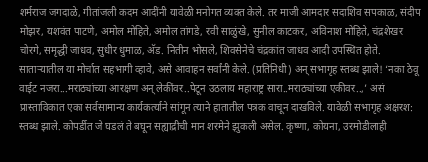शर्मराज जगदाळे, गीतांजली कदम आदींनी यावेळी मनोगत व्यक्त केले. तर माजी आमदार सदाशिव सपकाळ, संदीप मोझर, यशवंत पाटणे, अमोल मोहिते, अमोल तांगडे, रवी साळुंखे, सुनील काटकर, अविनाश मोहिते, चंद्रशेखर चोरगे, समृद्धी जाधव, सुधीर धुमाळ, अ‍ॅड. नितीन भोसले, शिवसेनेचे चंद्रकांत जाधव आदी उपस्थित होते. साताऱ्यातील या मोर्चात सहभागी व्हावे, असे आवाहन सर्वांनी केले. (प्रतिनिधी) अन् सभागृह स्तब्ध झाले! ‘नका ठेवू वाईट नजरा...मराठ्यांच्या आरक्षण अन् लेकींवर..पेटून उठलाय महाराष्ट्र सारा..मराठ्यांच्या एकीवर..,’ असं प्रास्ताविकात एका सर्वसामान्य कार्यकर्त्याने सांगून त्याने हातातील पत्रक वाचून दाखविले. यावेळी सभागृह अक्षरश: स्तब्ध झाले. कोपर्डीत जे घडलं ते बघून सह्याद्रीची मान शरमेने झुकली असेल. कृष्णा, कोयना, उरमोडीलाही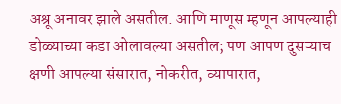अश्रू अनावर झाले असतील. आणि माणूस म्हणून आपल्याही डोळ्याच्या कडा ओलावल्या असतील; पण आपण दुसऱ्याच क्षणी आपल्या संसारात, नोकरीत, व्यापारात,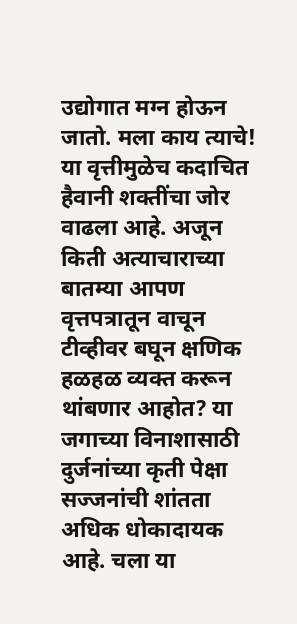उद्योगात मग्न होऊन जातो. मला काय त्याचे! या वृत्तीमुळेच कदाचित हैवानी शक्तींचा जोर वाढला आहे. अजून किती अत्याचाराच्या बातम्या आपण वृत्तपत्रातून वाचून टीव्हीवर बघून क्षणिक हळहळ व्यक्त करून थांबणार आहोत? या जगाच्या विनाशासाठी दुर्जनांच्या कृती पेक्षा सज्जनांची शांतता अधिक धोकादायक आहे. चला या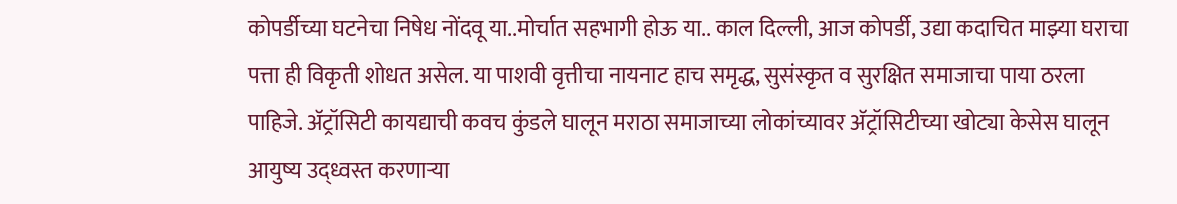कोपर्डीच्या घटनेचा निषेध नोंदवू या..मोर्चात सहभागी होऊ या.. काल दिल्ली, आज कोपर्डी, उद्या कदाचित माझ्या घराचा पत्ता ही विकृती शोधत असेल. या पाशवी वृत्तीचा नायनाट हाच समृद्ध, सुसंस्कृत व सुरक्षित समाजाचा पाया ठरला पाहिजे. अ‍ॅट्रॉसिटी कायद्याची कवच कुंडले घालून मराठा समाजाच्या लोकांच्यावर अ‍ॅट्रॉसिटीच्या खोट्या केसेस घालून आयुष्य उद्ध्वस्त करणाऱ्या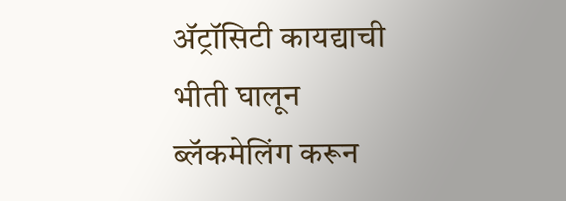अ‍ॅट्रॉसिटी कायद्याची भीती घालून ब्लॅकमेलिंग करून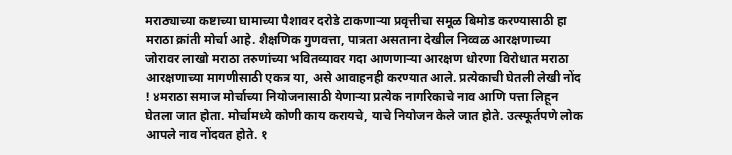मराठ्याच्या कष्टाच्या घामाच्या पैशावर दरोडे टाकणाऱ्या प्रवृत्तीचा समूळ बिमोड करण्यासाठी हा मराठा क्रांती मोर्चा आहे. शैक्षणिक गुणवत्ता, पात्रता असताना देखील निव्वळ आरक्षणाच्या जोरावर लाखो मराठा तरुणांच्या भवितव्यावर गदा आणणाऱ्या आरक्षण धोरणा विरोधात मराठा आरक्षणाच्या मागणीसाठी एकत्र या, असे आवाहनही करण्यात आले. प्रत्येकाची घेतली लेखी नोंद ! ४मराठा समाज मोर्चाच्या नियोजनासाठी येणाऱ्या प्रत्येक नागरिकाचे नाव आणि पत्ता लिहून घेतला जात होता. मोर्चामध्ये कोणी काय करायचे, याचे नियोजन केले जात होते. उत्स्फूर्तपणे लोक आपले नाव नोंदवत होते. १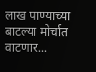लाख पाण्याच्या बाटल्या मोर्चात वाटणार...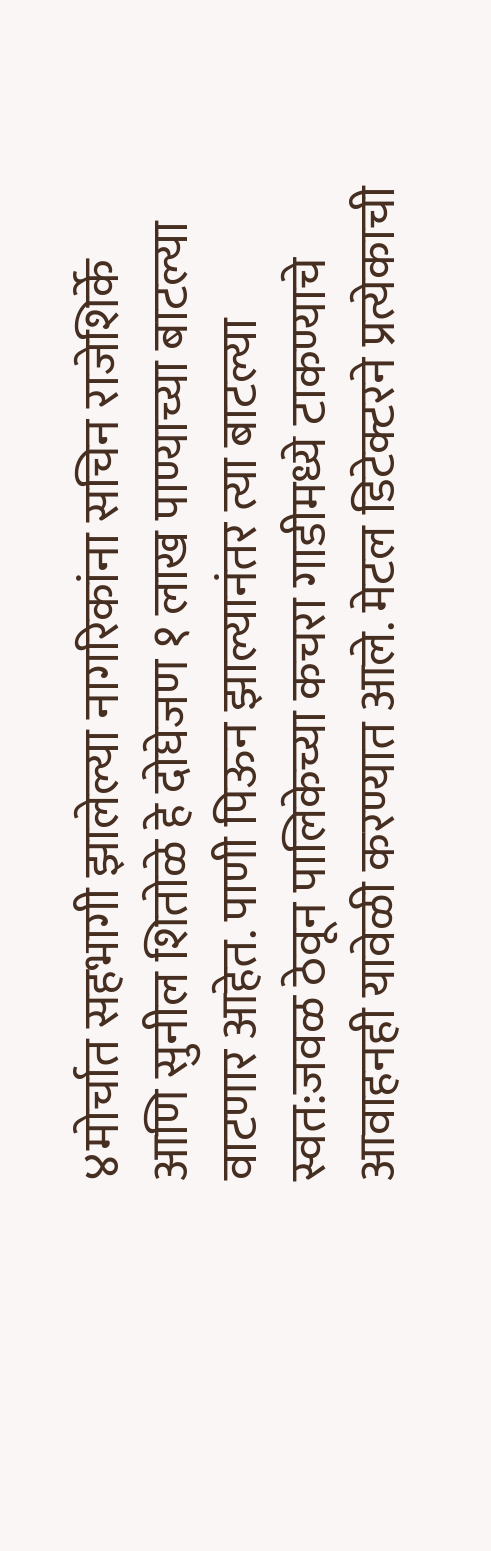४मोर्चात सहभागी झालेल्या नागरिकांना सचिन राजेशिर्के आणि सुनील शितोळे हे दोघेजण १ लाख पाण्याच्या बाटल्या वाटणार आहेत. पाणी पिऊन झाल्यानंतर त्या बाटल्या स्वत:जवळ ठेवून पालिकेच्या कचरा गाडीमध्ये टाकण्याचे आवाहनही यावेळी करण्यात आले. मेटल डिटेक्टरने प्रत्येकाची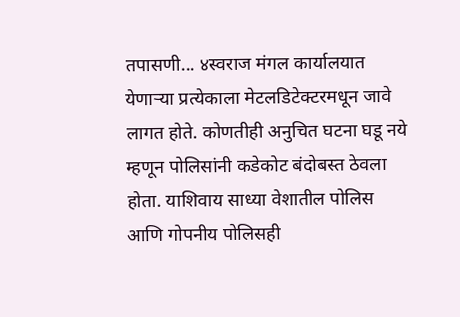तपासणी... ४स्वराज मंगल कार्यालयात येणाऱ्या प्रत्येकाला मेटलडिटेक्टरमधून जावे लागत होते. कोणतीही अनुचित घटना घडू नये म्हणून पोलिसांनी कडेकोट बंदोबस्त ठेवला होता. याशिवाय साध्या वेशातील पोलिस आणि गोपनीय पोलिसही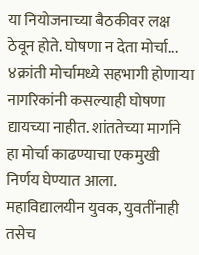या नियोजनाच्या बैठकीवर लक्ष ठेवून होते. घोषणा न देता मोर्चा... ४क्रांती मोर्चामध्ये सहभागी होणाऱ्या नागरिकांनी कसल्याही घोषणा द्यायच्या नाहीत. शांततेच्या मार्गाने हा मोर्चा काढण्याचा एकमुखी निर्णय घेण्यात आला. महाविद्यालयीन युवक, युवतींनाही तसेच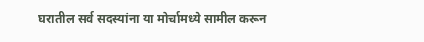घरातील सर्व सदस्यांना या मोर्चामध्ये सामील करून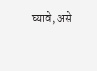घ्यावे, असे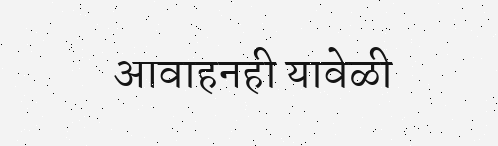आवाहनही यावेळी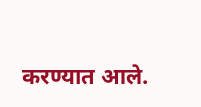करण्यात आले.